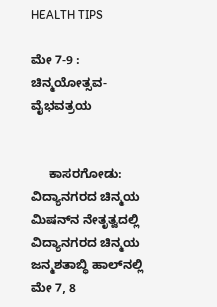HEALTH TIPS

ಮೇ 7-9 : ಚಿನ್ಮಯೋತ್ಸವ-ವೈಭವತ್ರಯ


     ಕಾಸರಗೋಡು: ವಿದ್ಯಾನಗರದ ಚಿನ್ಮಯ ಮಿಷನ್‍ನ ನೇತೃತ್ವದಲ್ಲಿ ವಿದ್ಯಾನಗರದ ಚಿನ್ಮಯ ಜನ್ಮಶತಾಬ್ಧಿ ಹಾಲ್‍ನಲ್ಲಿ ಮೇ 7, 8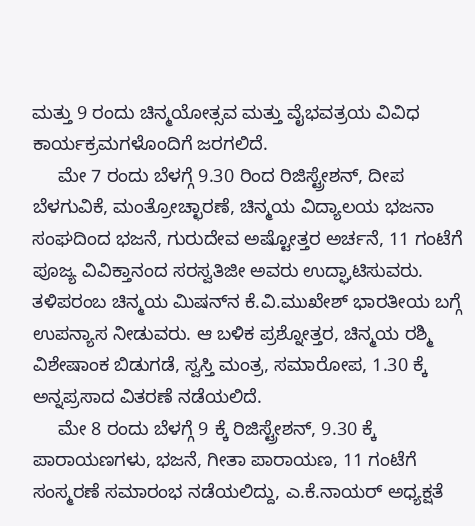ಮತ್ತು 9 ರಂದು ಚಿನ್ಮಯೋತ್ಸವ ಮತ್ತು ವೈಭವತ್ರಯ ವಿವಿಧ ಕಾರ್ಯಕ್ರಮಗಳೊಂದಿಗೆ ಜರಗಲಿದೆ.
     ಮೇ 7 ರಂದು ಬೆಳಗ್ಗೆ 9.30 ರಿಂದ ರಿಜಿಸ್ಟ್ರೇಶನ್, ದೀಪ ಬೆಳಗುವಿಕೆ, ಮಂತ್ರೋಚ್ಛಾರಣೆ, ಚಿನ್ಮಯ ವಿದ್ಯಾಲಯ ಭಜನಾ ಸಂಘದಿಂದ ಭಜನೆ, ಗುರುದೇವ ಅಷ್ಟೋತ್ತರ ಅರ್ಚನೆ, 11 ಗಂಟೆಗೆ ಪೂಜ್ಯ ವಿವಿಕ್ತಾನಂದ ಸರಸ್ವತಿಜೀ ಅವರು ಉದ್ಘಾಟಿಸುವರು. ತಳಿಪರಂಬ ಚಿನ್ಮಯ ಮಿಷನ್‍ನ ಕೆ.ವಿ.ಮುಖೇಶ್ ಭಾರತೀಯ ಬಗ್ಗೆ ಉಪನ್ಯಾಸ ನೀಡುವರು. ಆ ಬಳಿಕ ಪ್ರಶ್ನೋತ್ತರ, ಚಿನ್ಮಯ ರಶ್ಮಿ ವಿಶೇಷಾಂಕ ಬಿಡುಗಡೆ, ಸ್ವಸ್ತಿ ಮಂತ್ರ, ಸಮಾರೋಪ, 1.30 ಕ್ಕೆ ಅನ್ನಪ್ರಸಾದ ವಿತರಣೆ ನಡೆಯಲಿದೆ.
     ಮೇ 8 ರಂದು ಬೆಳಗ್ಗೆ 9 ಕ್ಕೆ ರಿಜಿಸ್ಟ್ರೇಶನ್, 9.30 ಕ್ಕೆ ಪಾರಾಯಣಗಳು, ಭಜನೆ, ಗೀತಾ ಪಾರಾಯಣ, 11 ಗಂಟೆಗೆ ಸಂಸ್ಮರಣೆ ಸಮಾರಂಭ ನಡೆಯಲಿದ್ದು, ಎ.ಕೆ.ನಾಯರ್ ಅಧ್ಯಕ್ಷತೆ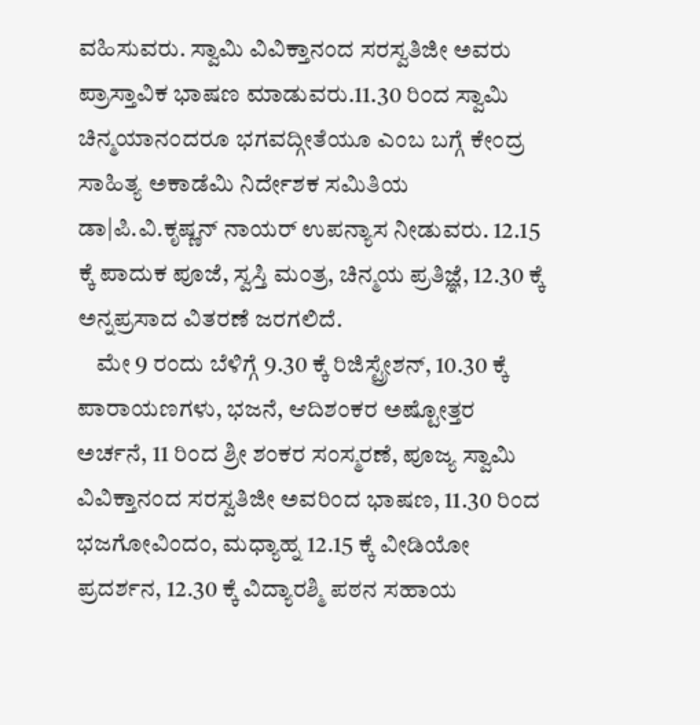ವಹಿಸುವರು. ಸ್ವಾಮಿ ವಿವಿಕ್ತಾನಂದ ಸರಸ್ವತಿಜೀ ಅವರು ಪ್ರಾಸ್ತಾವಿಕ ಭಾಷಣ ಮಾಡುವರು.11.30 ರಿಂದ ಸ್ವಾಮಿ ಚಿನ್ಮಯಾನಂದರೂ ಭಗವದ್ಗೀತೆಯೂ ಎಂಬ ಬಗ್ಗೆ ಕೇಂದ್ರ ಸಾಹಿತ್ಯ ಅಕಾಡೆಮಿ ನಿರ್ದೇಶಕ ಸಮಿತಿಯ ಡಾ|ಪಿ.ವಿ.ಕೃಷ್ಣನ್ ನಾಯರ್ ಉಪನ್ಯಾಸ ನೀಡುವರು. 12.15 ಕ್ಕೆ ಪಾದುಕ ಪೂಜೆ, ಸ್ವಸ್ತಿ ಮಂತ್ರ, ಚಿನ್ಮಯ ಪ್ರತಿಜ್ಞೆ, 12.30 ಕ್ಕೆ ಅನ್ನಪ್ರಸಾದ ವಿತರಣೆ ಜರಗಲಿದೆ.
    ಮೇ 9 ರಂದು ಬೆಳಿಗ್ಗೆ 9.30 ಕ್ಕೆ ರಿಜಿಸ್ಟ್ರೇಶನ್, 10.30 ಕ್ಕೆ ಪಾರಾಯಣಗಳು, ಭಜನೆ, ಆದಿಶಂಕರ ಅಷ್ಟೋತ್ತರ ಅರ್ಚನೆ, 11 ರಿಂದ ಶ್ರೀ ಶಂಕರ ಸಂಸ್ಮರಣೆ, ಪೂಜ್ಯ ಸ್ವಾಮಿ ವಿವಿಕ್ತಾನಂದ ಸರಸ್ವತಿಜೀ ಅವರಿಂದ ಭಾಷಣ, 11.30 ರಿಂದ ಭಜಗೋವಿಂದಂ, ಮಧ್ಯಾಹ್ನ 12.15 ಕ್ಕೆ ವೀಡಿಯೋ ಪ್ರದರ್ಶನ, 12.30 ಕ್ಕೆ ವಿದ್ಯಾರಶ್ಮಿ ಪಠನ ಸಹಾಯ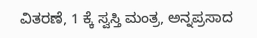ವಿತರಣೆ, 1 ಕ್ಕೆ ಸ್ವಸ್ತಿ ಮಂತ್ರ, ಅನ್ನಪ್ರಸಾದ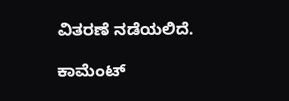ವಿತರಣೆ ನಡೆಯಲಿದೆ.

ಕಾಮೆಂಟ್‌‌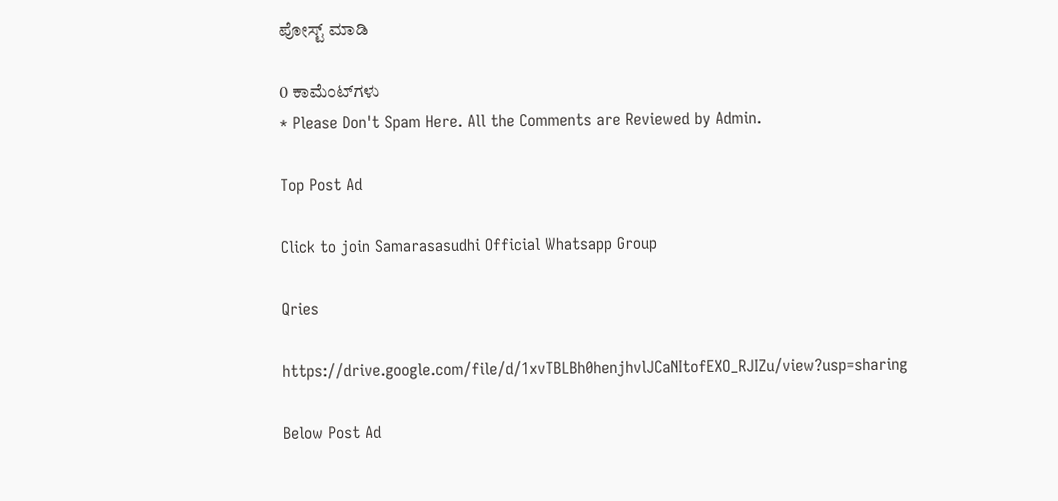ಪೋಸ್ಟ್‌ ಮಾಡಿ

0 ಕಾಮೆಂಟ್‌ಗಳು
* Please Don't Spam Here. All the Comments are Reviewed by Admin.

Top Post Ad

Click to join Samarasasudhi Official Whatsapp Group

Qries

https://drive.google.com/file/d/1xvTBLBh0henjhvlJCaNItofEXO_RJIZu/view?usp=sharing

Below Post Ad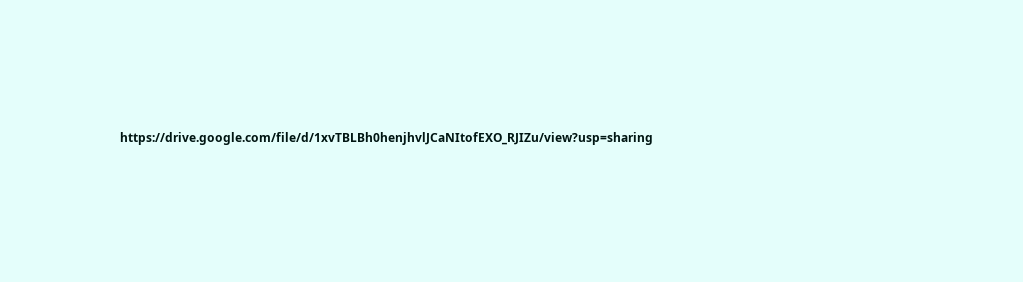https://drive.google.com/file/d/1xvTBLBh0henjhvlJCaNItofEXO_RJIZu/view?usp=sharing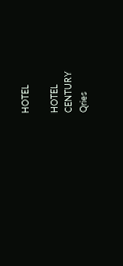HOTEL

HOTEL
CENTURY
Qries